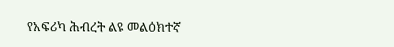የአፍሪካ ሕብረት ልዩ መልዕክተኛ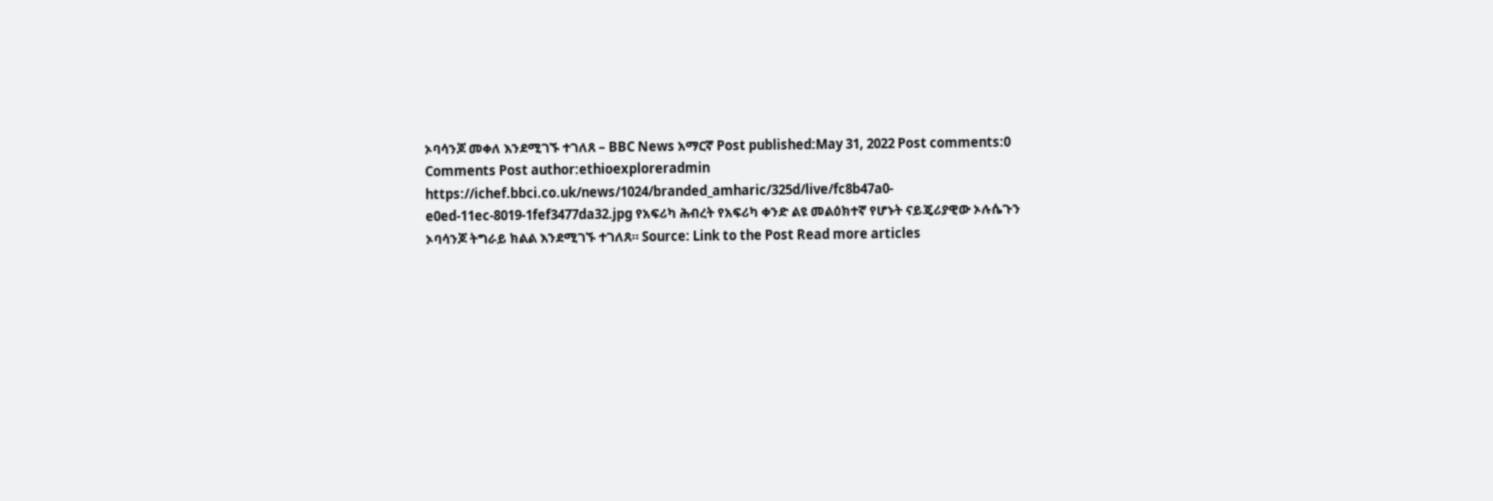ኦባሳንጆ መቀለ እንደሚገኙ ተገለጸ – BBC News አማርኛ Post published:May 31, 2022 Post comments:0 Comments Post author:ethioexploreradmin https://ichef.bbci.co.uk/news/1024/branded_amharic/325d/live/fc8b47a0-e0ed-11ec-8019-1fef3477da32.jpg የአፍሪካ ሕብረት የአፍሪካ ቀንድ ልዩ መልዕክተኛ የሆኑት ናይጄሪያዊው ኦሉሴጉን ኦባሳንጆ ትግራይ ክልል እንደሚገኙ ተገለጸ። Source: Link to the Post Read more articles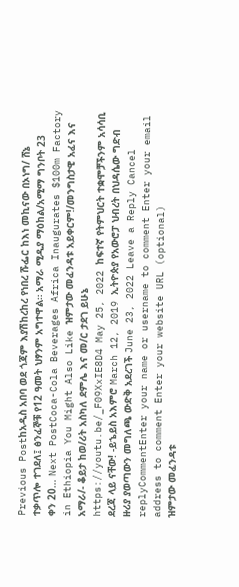Previous Postከአዲስ አበባ ወደ ጎጃም እያሽከረከረ የነበረ ሹፌር ከእነ መኪናው በኦነግ/ ሸኔ ተቃጥሎ ተገደለ፤ ፅንፈኞቹ የ12 ዓመት ህፃንም አግተዋል። አማራ ሚዲያ ማዕከል/አሚማ ግንቦት 23 ቀን 20… Next PostCoca-Cola Beverages Africa Inaugurates $100m Factory in Ethiopia You Might Also Like ዝምታው መፈንዳቱ አይቀርም!/መንግስታዊ አፈና እና አማራ/- ቆይታ ከወ/ሪት አስካለ ደምሌ እና መ/ር ታደገ ይሁኔ https://youtu.be/_F09XxIE8D4 May 25, 2022 ከፍተኛ የትምህርት ተቋሞቻችንም አሳሳቢ ደረጃ ላይ ናቸው! -ይኄይስ አእምሮ March 12, 2019 ኢትዮጵያ የአውሮፓ ህብረት በህዳሴው ግድብ ዙሪያ ያወጣውን መግለጫ ውድቅ አደረገች June 23, 2022 Leave a Reply Cancel replyCommentEnter your name or username to comment Enter your email address to comment Enter your website URL (optional)
ዝምታው መፈንዳቱ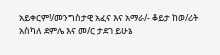አይቀርም!/መንግስታዊ አፈና እና አማራ/- ቆይታ ከወ/ሪት አስካለ ደምሌ እና መ/ር ታደገ ይሁኔ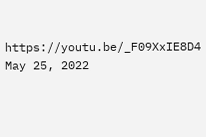https://youtu.be/_F09XxIE8D4 May 25, 2022